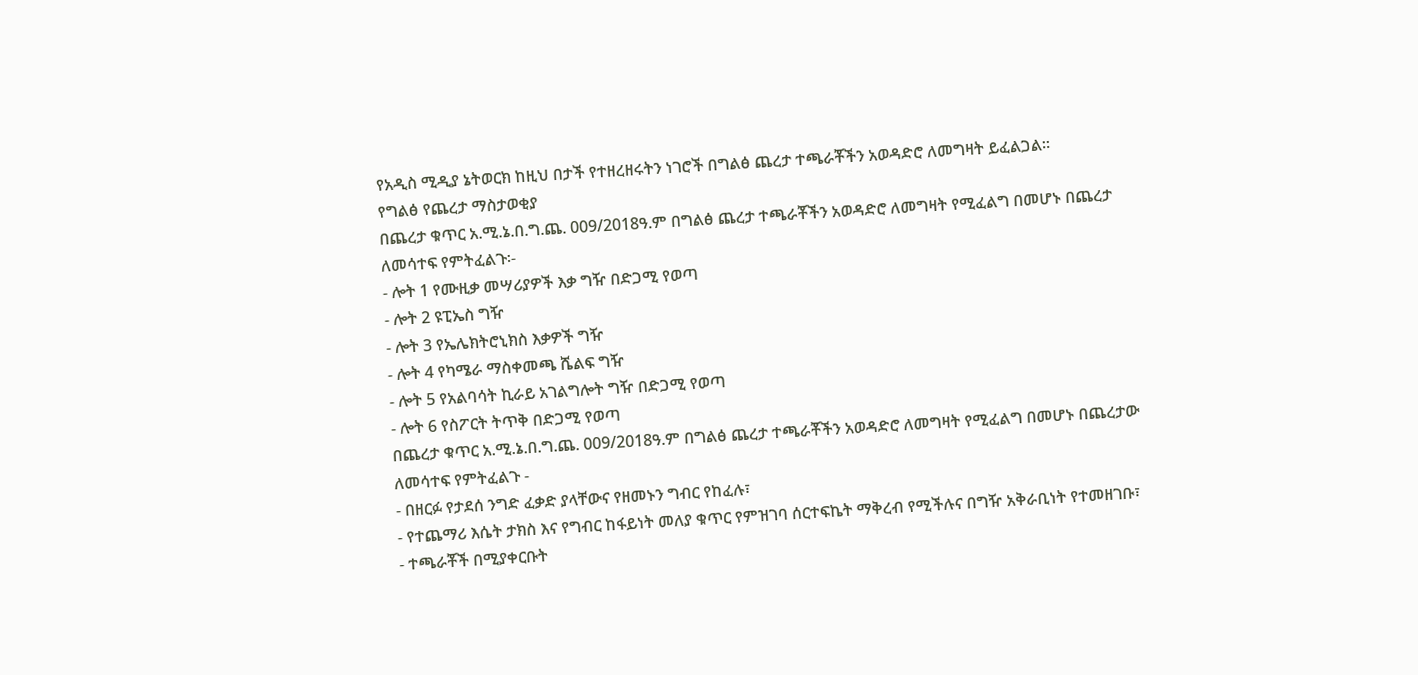የአዲስ ሚዲያ ኔትወርክ ከዚህ በታች የተዘረዘሩትን ነገሮች በግልፅ ጨረታ ተጫራቾችን አወዳድሮ ለመግዛት ይፈልጋል።
የግልፅ የጨረታ ማስታወቂያ
በጨረታ ቁጥር አ.ሚ.ኔ.በ.ግ.ጨ. 009/2018ዓ.ም በግልፅ ጨረታ ተጫራቾችን አወዳድሮ ለመግዛት የሚፈልግ በመሆኑ በጨረታ ለመሳተፍ የምትፈልጉ፡-
- ሎት 1 የሙዚቃ መሣሪያዎች እቃ ግዥ በድጋሚ የወጣ
- ሎት 2 ዩፒኤስ ግዥ
- ሎት 3 የኤሌክትሮኒክስ እቃዎች ግዥ
- ሎት 4 የካሜራ ማስቀመጫ ሼልፍ ግዥ
- ሎት 5 የአልባሳት ኪራይ አገልግሎት ግዥ በድጋሚ የወጣ
- ሎት 6 የስፖርት ትጥቅ በድጋሚ የወጣ
በጨረታ ቁጥር አ.ሚ.ኔ.በ.ግ.ጨ. 009/2018ዓ.ም በግልፅ ጨረታ ተጫራቾችን አወዳድሮ ለመግዛት የሚፈልግ በመሆኑ በጨረታው ለመሳተፍ የምትፈልጉ -
- በዘርፉ የታደሰ ንግድ ፈቃድ ያላቸውና የዘመኑን ግብር የከፈሉ፣
- የተጨማሪ እሴት ታክስ እና የግብር ከፋይነት መለያ ቁጥር የምዝገባ ሰርተፍኬት ማቅረብ የሚችሉና በግዥ አቅራቢነት የተመዘገቡ፣
- ተጫራቾች በሚያቀርቡት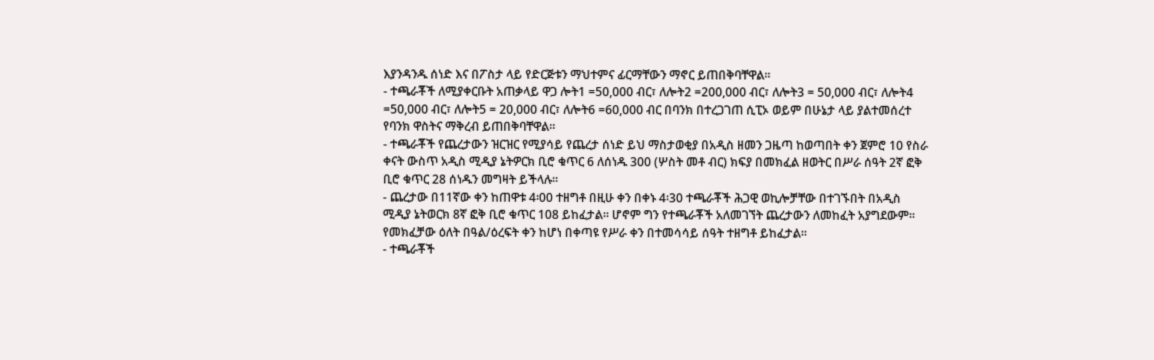እያንዳንዱ ሰነድ እና በፖስታ ላይ የድርጅቱን ማህተምና ፊርማቸውን ማኖር ይጠበቅባቸዋል፡፡
- ተጫራቾች ለሚያቀርቡት አጠቃላይ ዋጋ ሎት1 =50,000 ብር፣ ለሎት2 =200,000 ብር፣ ለሎት3 = 50,000 ብር፣ ለሎት4 =50,000 ብር፣ ለሎት5 = 20,000 ብር፣ ለሎት6 =60,000 ብር በባንክ በተረጋገጠ ሲፒኦ ወይም በሁኔታ ላይ ያልተመሰረተ የባንክ ዋስትና ማቅረብ ይጠበቅባቸዋል፡፡
- ተጫራቾች የጨረታውን ዝርዝር የሚያሳይ የጨረታ ሰነድ ይህ ማስታወቂያ በአዲስ ዘመን ጋዜጣ ከወጣበት ቀን ጀምሮ 10 የስራ ቀናት ውስጥ አዲስ ሚዲያ ኔትዎርክ ቢሮ ቁጥር 6 ለሰነዱ 300 (ሦስት መቶ ብር) ክፍያ በመክፈል ዘወትር በሥራ ሰዓት 2ኛ ፎቅ ቢሮ ቁጥር 28 ሰነዱን መግዛት ይችላሉ፡፡
- ጨረታው በ11ኛው ቀን ከጠዋቱ 4፡00 ተዘግቶ በዚሁ ቀን በቀኑ 4፡30 ተጫራቾች ሕጋዊ ወኪሎቻቸው በተገኙበት በአዲስ ሚዲያ ኔትወርክ 8ኛ ፎቅ ቢሮ ቁጥር 108 ይከፈታል፡፡ ሆኖም ግን የተጫራቾች አለመገኘት ጨረታውን ለመከፈት አያግደውም፡፡ የመክፈቻው ዕለት በዓል/ዕረፍት ቀን ከሆነ በቀጣዩ የሥራ ቀን በተመሳሳይ ሰዓት ተዘግቶ ይከፈታል፡፡
- ተጫራቾች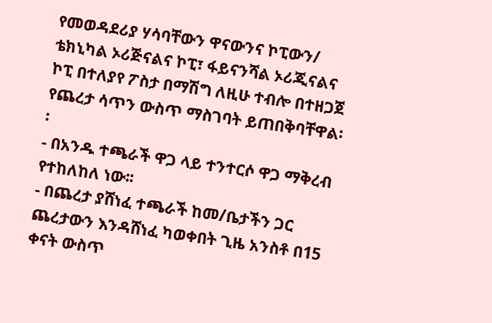የመወዳደሪያ ሃሳባቸውን ዋናውንና ኮፒውን/ ቴክኒካል ኦሪጅናልና ኮፒ፣ ፋይናንሻል ኦሪጂናልና ኮፒ በተለያየ ፖስታ በማሽግ ለዚሁ ተብሎ በተዘጋጀ የጨረታ ሳጥን ውስጥ ማስገባት ይጠበቅባቸዋል፡፡
- በአንዱ ተጫራች ዋጋ ላይ ተንተርሶ ዋጋ ማቅረብ የተከለከለ ነው፡፡
- በጨረታ ያሸነፈ ተጫራች ከመ/ቤታችን ጋር ጨረታውን እንዳሸነፈ ካወቀበት ጊዜ አንስቶ በ15 ቀናት ውስጥ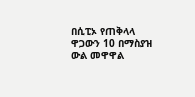በሲፒኦ የጠቅላላ ዋጋውን 10 በማስያዝ ውል መዋዋል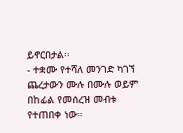ይኖርበታል፡፡
- ተቋሙ የተሻለ መንገድ ካገኘ ጨረታውን ሙሉ በሙሉ ወይም በከፊል የመሰረዝ መብቱ የተጠበቀ ነው።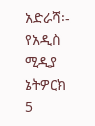አድራሻ፡-
የአዲስ ሚዲያ ኔትዎርክ 5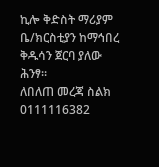ኪሎ ቅድስት ማሪያም ቤ/ክርስቲያን ከማኅበረ ቅዱሳን ጀርባ ያለው ሕንፃ።
ለበለጠ መረጃ ስልክ 0111116382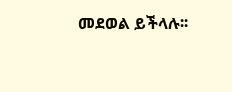መደወል ይችላሉ፡፡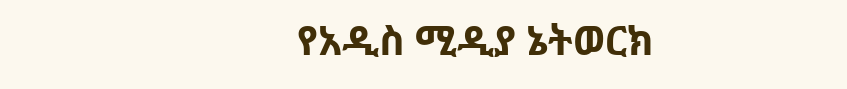የአዲስ ሚዲያ ኔትወርክ